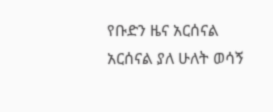የቡድን ዜና አርሰናል አርሰናል ያለ ሁለት ወሳኝ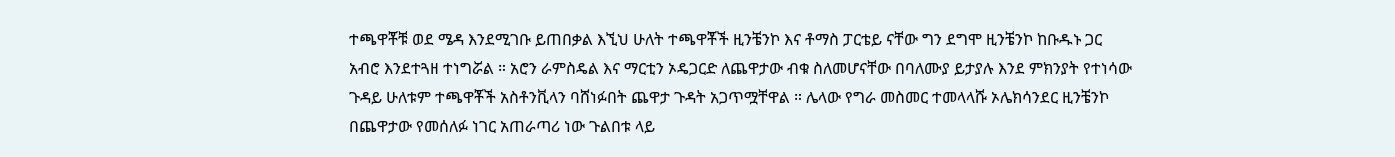ተጫዋቾቹ ወደ ሜዳ እንደሚገቡ ይጠበቃል እኚህ ሁለት ተጫዋቾች ዚንቼንኮ እና ቶማስ ፓርቴይ ናቸው ግን ደግሞ ዚንቼንኮ ከቡዱኑ ጋር አብሮ እንደተጓዘ ተነግሯል ። አሮን ራምስዴል እና ማርቲን ኦዴጋርድ ለጨዋታው ብቁ ስለመሆናቸው በባለሙያ ይታያሉ እንደ ምክንያት የተነሳው ጉዳይ ሁለቱም ተጫዋቾች አስቶንቪላን ባሸነፉበት ጨዋታ ጉዳት አጋጥሟቸዋል ። ሌላው የግራ መስመር ተመላላሹ ኦሌክሳንደር ዚንቼንኮ በጨዋታው የመሰለፉ ነገር አጠራጣሪ ነው ጉልበቱ ላይ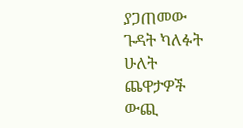ያጋጠመው ጉዳት ካለፉት ሁለት ጨዋታዎች ውጪ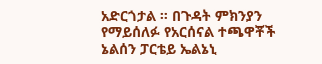አድርጎታል ። በጉዳት ምክንያን የማይሰለፉ የአርሰናል ተጫዋቾች ኔልሰን ፓርቴይ ኤልኔኒ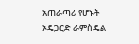አጠራጣሪ የሆኑት ኦዴጋርድ ራምስዴል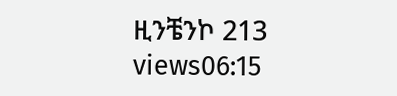ዚንቼንኮ 213 views06:15